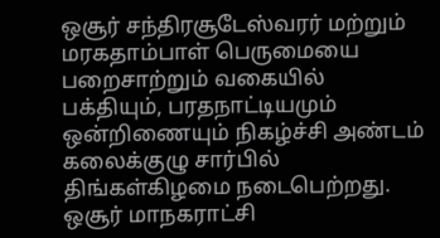ஒசூர் சந்திரசூடேஸ்வரர் மற்றும் மரகதாம்பாள் பெருமையை பறைசாற்றும் வகையில் பக்தியும், பரதநாட்டியமும் ஒன்றிணையும் நிகழ்ச்சி அண்டம் கலைக்குழு சார்பில் திங்கள்கிழமை நடைபெற்றது.
ஒசூர் மாநகராட்சி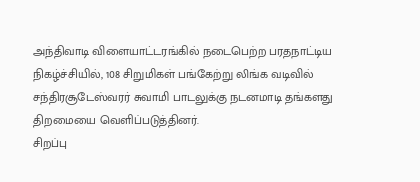அந்திவாடி விளையாட்டரங்கில் நடைபெற்ற பரதநாட்டிய நிகழ்ச்சியில், 108 சிறுமிகள் பங்கேற்று லிங்க வடிவில் சந்திரசூடேஸ்வரர் சுவாமி பாடலுக்கு நடனமாடி தங்களது திறமையை வெளிப்படுத்தினர்.
சிறப்பு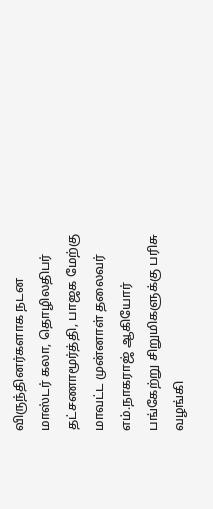விருந்தினர்களாக நடன மாஸ்டர் கலா, தொழிலதிபர் தட்சணாமூர்த்தி, பாஜக மேற்கு மாவட்ட முன்னாள் தலைவர் எம்.நாகராஜ் ஆகியோர் பங்கேற்று சிறுமிகளுக்கு பரிசு வழங்கி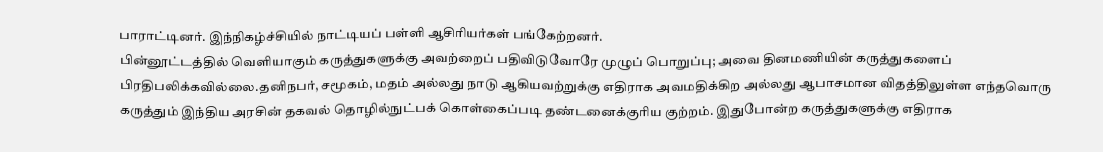பாராட்டினர். இந்நிகழ்ச்சியில் நாட்டியப் பள்ளி ஆசிரியர்கள் பங்கேற்றனர்.
பின்னூட்டத்தில் வெளியாகும் கருத்துகளுக்கு அவற்றைப் பதிவிடுவோரே முழுப் பொறுப்பு; அவை தினமணியின் கருத்துகளைப் பிரதிபலிக்கவில்லை.தனிநபர், சமூகம், மதம் அல்லது நாடு ஆகியவற்றுக்கு எதிராக அவமதிக்கிற அல்லது ஆபாசமான விதத்திலுள்ள எந்தவொரு கருத்தும் இந்திய அரசின் தகவல் தொழில்நுட்பக் கொள்கைப்படி தண்டனைக்குரிய குற்றம். இதுபோன்ற கருத்துகளுக்கு எதிராக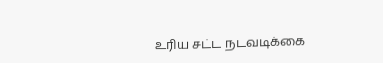உரிய சட்ட நடவடிக்கை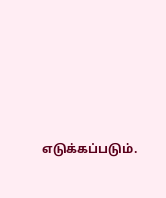எடுக்கப்படும்.